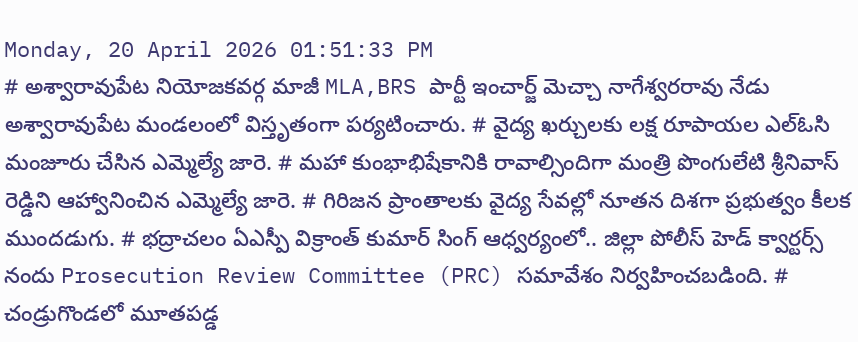Monday, 20 April 2026 01:51:33 PM
# అశ్వారావుపేట నియోజకవర్గ మాజీ MLA,BRS పార్టీ ఇంచార్జ్ మెచ్చా నాగేశ్వరరావు నేడు అశ్వారావుపేట మండలంలో విస్తృతంగా పర్యటించారు. # వైద్య ఖర్చులకు లక్ష రూపాయల ఎల్ఓసి మంజూరు చేసిన ఎమ్మెల్యే జారె. # మహా కుంభాభిషేకానికి రావాల్సిందిగా మంత్రి పొంగులేటి శ్రీనివాస్ రెడ్డిని ఆహ్వానించిన ఎమ్మెల్యే జారె. # గిరిజన ప్రాంతాలకు వైద్య సేవల్లో నూతన దిశగా ప్రభుత్వం కీలక ముందడుగు. # భద్రాచలం ఏఎస్పీ విక్రాంత్ కుమార్ సింగ్ ఆధ్వర్యంలో.. జిల్లా పోలీస్ హెడ్ క్వార్టర్స్ నందు Prosecution Review Committee (PRC) సమావేశం నిర్వహించబడింది. # చండ్రుగొండలో మూతపడ్డ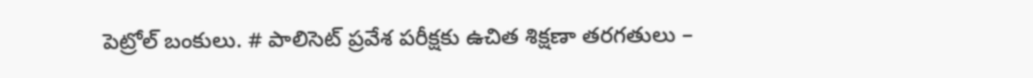పెట్రోల్ బంకులు. # పాలిసెట్ ప్రవేశ పరీక్షకు ఉచిత శిక్షణా తరగతులు –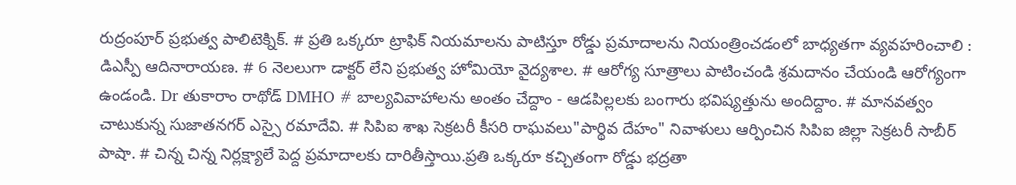రుద్రంపూర్ ప్రభుత్వ పాలిటెక్నిక్. # ప్రతి ఒక్కరూ ట్రాఫిక్ నియమాలను పాటిస్తూ రోడ్డు ప్రమాదాలను నియంత్రించడంలో బాధ్యతగా వ్యవహరించాలి : డిఎస్పీ ఆదినారాయణ. # 6 నెలలుగా డాక్టర్ లేని ప్రభుత్వ హోమియో వైద్యశాల. # ఆరోగ్య సూత్రాలు పాటించండి శ్రమదానం చేయండి ఆరోగ్యంగా ఉండండి. Dr తుకారాం రాథోడ్ DMHO # బాల్యవివాహాలను అంతం చేద్దాం - ఆడపిల్లలకు బంగారు భవిష్యత్తును అందిద్దాం. # మానవత్వం చాటుకున్న సుజాతనగర్ ఎస్సై రమాదేవి. # సిపిఐ శాఖ సెక్రటరీ కీసరి రాఘవలు"పార్థివ దేహం" నివాళులు ఆర్పించిన సిపిఐ జిల్లా సెక్రటరీ సాబీర్ పాషా. # చిన్న చిన్న నిర్లక్ష్యాలే పెద్ద ప్రమాదాలకు దారితీస్తాయి.ప్రతి ఒక్కరూ కచ్చితంగా రోడ్డు భద్రతా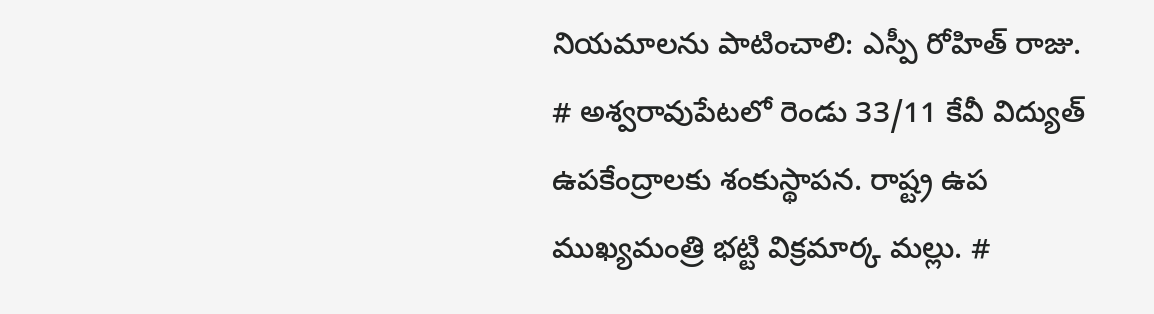నియమాలను పాటించాలి: ఎస్పీ రోహిత్ రాజు. # అశ్వరావుపేటలో రెండు 33/11 కేవీ విద్యుత్ ఉపకేంద్రాలకు శంకుస్థాపన. రాష్ట్ర ఉప ముఖ్యమంత్రి భట్టి విక్రమార్క మల్లు. #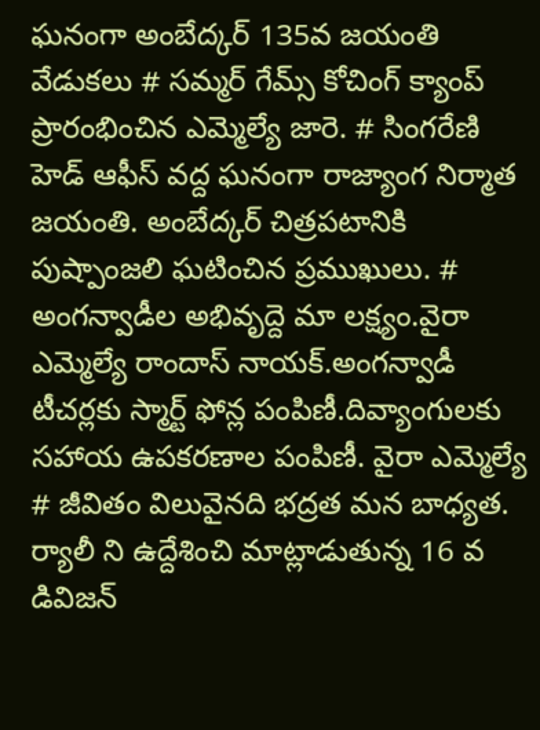ఘనంగా అంబేద్కర్ 135వ జయంతి వేడుకలు # సమ్మర్ గేమ్స్ కోచింగ్ క్యాంప్ ప్రారంభించిన ఎమ్మెల్యే జారె. # సింగరేణి హెడ్ ఆఫీస్ వద్ద ఘనంగా రాజ్యాంగ నిర్మాత జయంతి. అంబేద్కర్ చిత్రపటానికి పుష్పాంజలి ఘటించిన ప్రముఖులు. # అంగన్వాడీల అభివృద్దె మా లక్ష్యం.వైరా ఎమ్మెల్యే రాందాస్ నాయక్.అంగన్వాడీ టీచర్లకు స్మార్ట్ ఫోన్ల పంపిణీ.దివ్యాంగులకు సహాయ ఉపకరణాల పంపిణీ. వైరా ఎమ్మెల్యే # జీవితం విలువైనది భద్రత మన బాధ్యత. ర్యాలీ ని ఉద్దేశించి మాట్లాడుతున్న 16 వ డివిజన్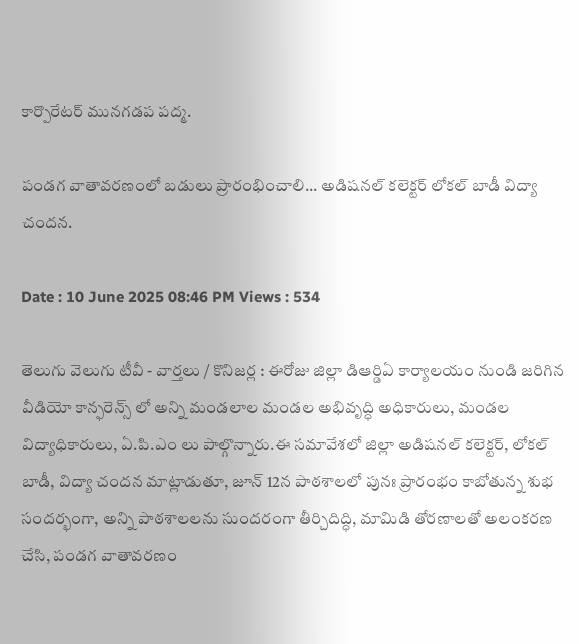కార్పొరేటర్ మునగడప పద్మ.

పండగ వాతావరణంలో బడులు ప్రారంభించాలి... అడిషనల్ కలెక్టర్ లోకల్ బాడీ విద్యా చందన.

Date : 10 June 2025 08:46 PM Views : 534

తెలుగు వెలుగు టీవీ - వార్తలు / కొనిజర్ల : ఈరోజు జిల్లా డిఆర్డిఏ కార్యాలయం నుండి జరిగిన వీడియో కాన్ఫరెన్స్ లో అన్ని మండలాల మండల అభివృద్ధి అధికారులు, మండల విద్యాధికారులు, ఏ.పి.ఎం లు పాల్గొన్నారు.ఈ సమావేశలో జిల్లా అడిషనల్ కలెక్టర్, లోకల్ బాడీ, విద్యా చందన మాట్లాడుతూ, జూన్ 12న పాఠశాలలో పునః ప్రారంభం కాబోతున్న శుభ సందర్భంగా, అన్ని పాఠశాలలను సుందరంగా తీర్చిదిద్ధి, మామిడి తోరణాలతో అలంకరణ చేసి, పండగ వాతావరణం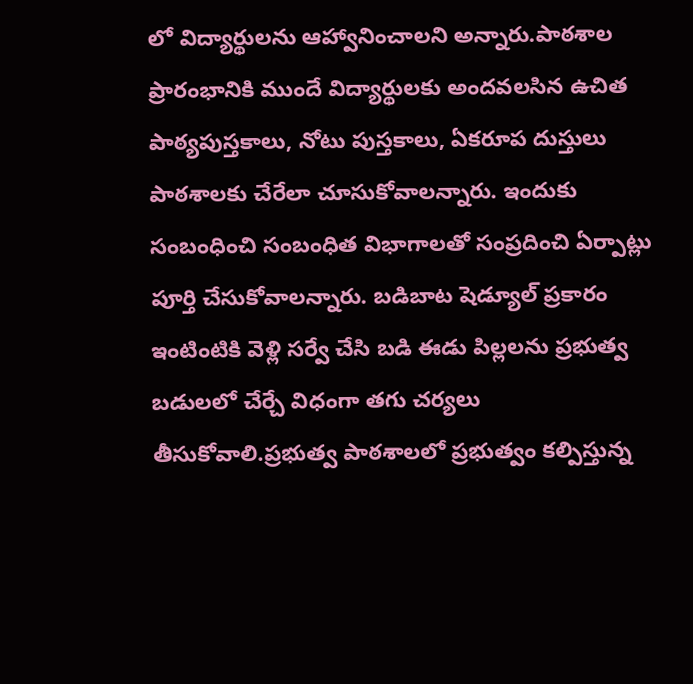లో విద్యార్థులను ఆహ్వానించాలని అన్నారు.పాఠశాల ప్రారంభానికి ముందే విద్యార్థులకు అందవలసిన ఉచిత పాఠ్యపుస్తకాలు, నోటు పుస్తకాలు, ఏకరూప దుస్తులు పాఠశాలకు చేరేలా చూసుకోవాలన్నారు. ఇందుకు సంబంధించి సంబంధిత విభాగాలతో సంప్రదించి ఏర్పాట్లు పూర్తి చేసుకోవాలన్నారు. బడిబాట షెడ్యూల్ ప్రకారం ఇంటింటికి వెళ్లి సర్వే చేసి బడి ఈడు పిల్లలను ప్రభుత్వ బడులలో చేర్చే విధంగా తగు చర్యలు తీసుకోవాలి.ప్రభుత్వ పాఠశాలలో ప్రభుత్వం కల్పిస్తున్న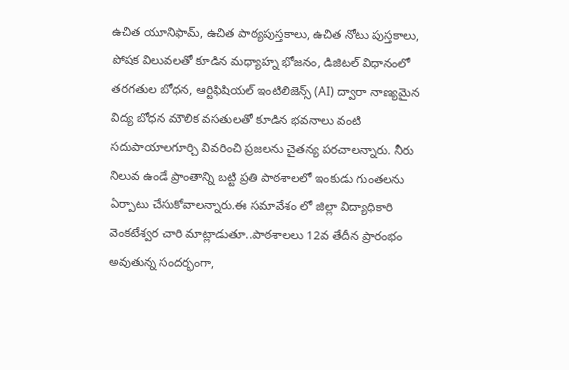ఉచిత యూనిఫామ్, ఉచిత పాఠ్యపుస్తకాలు, ఉచిత నోటు పుస్తకాలు, పోషక విలువలతో కూడిన మధ్యాహ్న భోజనం, డిజిటల్ విధానంలో తరగతుల బోధన, ఆర్టిఫిషియల్ ఇంటిలిజెన్స్ (AI) ద్వారా నాణ్యమైన విద్య బోధన మౌలిక వసతులతో కూడిన భవనాలు వంటి సదుపాయాలగూర్చి వివరించి ప్రజలను చైతన్య పరచాలన్నారు. నీరు నిలువ ఉండే ప్రాంతాన్ని బట్టి ప్రతి పాఠశాలలో ఇంకుడు గుంతలను ఏర్పాటు చేసుకోవాలన్నారు.ఈ సమావేశం లో జిల్లా విద్యాధికారి వెంకటేశ్వర చారి మాట్లాడుతూ..పాఠశాలలు 12వ తేదీన ప్రారంభం అవుతున్న సందర్భంగా,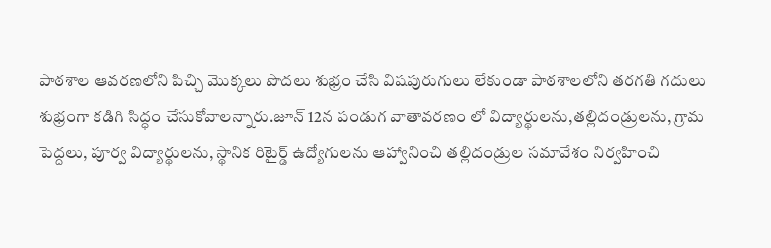పాఠశాల ఆవరణలోని పిచ్చి మొక్కలు పొదలు శుభ్రం చేసి విషపురుగులు లేకుండా పాఠశాలలోని తరగతి గదులు శుభ్రంగా కడిగి సిద్ధం చేసుకోవాలన్నారు.జూన్ 12న పండుగ వాతావరణం లో విద్యార్థులను,తల్లిదండ్రులను, గ్రామ పెద్దలు, పూర్వ విద్యార్థులను, స్థానిక రిటైర్డ్ ఉద్యోగులను ఆహ్వానించి తల్లిదండ్రుల సమావేశం నిర్వహించి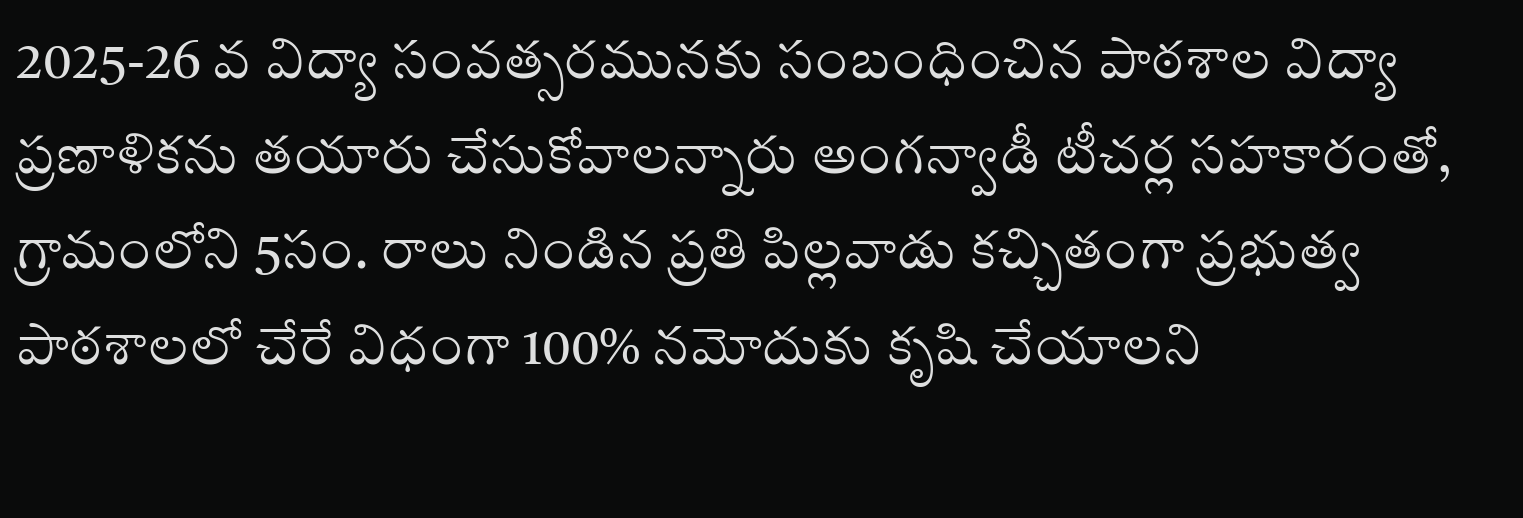2025-26 వ విద్యా సంవత్సరమునకు సంబంధించిన పాఠశాల విద్యా ప్రణాళికను తయారు చేసుకోవాలన్నారు అంగన్వాడీ టీచర్ల సహకారంతో, గ్రామంలోని 5సం. రాలు నిండిన ప్రతి పిల్లవాడు కచ్చితంగా ప్రభుత్వ పాఠశాలలో చేరే విధంగా 100% నమోదుకు కృషి చేయాలని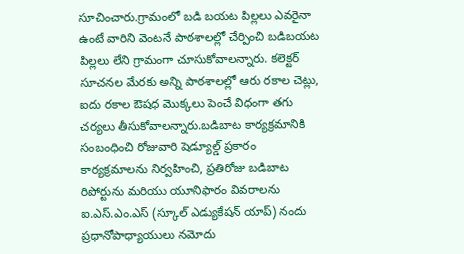సూచించారు.గ్రామంలో బడి బయట పిల్లలు ఎవరైనా ఉంటే వారిని వెంటనే పాఠశాలల్లో చేర్పించి బడిబయట పిల్లలు లేని గ్రామంగా చూసుకోవాలన్నారు. కలెక్టర్ సూచనల మేరకు అన్ని పాఠశాలల్లో ఆరు రకాల చెట్లు, ఐదు రకాల ఔషధ మొక్కలు పెంచే విధంగా తగు చర్యలు తీసుకోవాలన్నారు.బడిబాట కార్యక్రమానికి సంబంధించి రోజువారి షెడ్యూల్డ్ ప్రకారం కార్యక్రమాలను నిర్వహించి, ప్రతిరోజు బడిబాట రిపోర్టును మరియు యూనిఫారం వివరాలను ఐ.ఎస్.ఎం.ఎస్ (స్కూల్ ఎడ్యుకేషన్ యాప్) నందు ప్రధానోపాధ్యాయులు నమోదు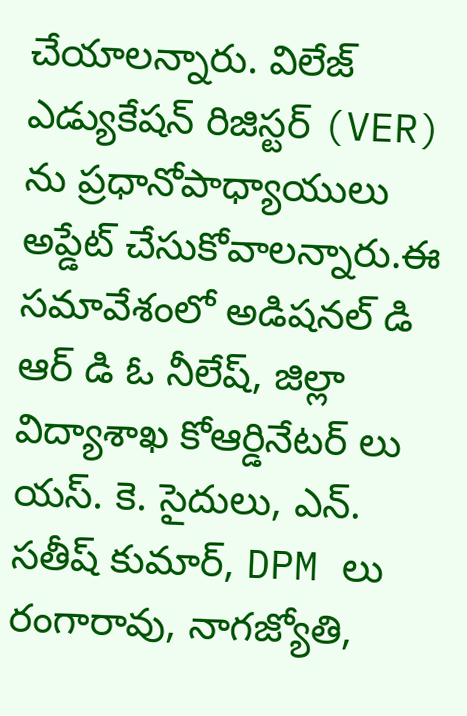చేయాలన్నారు. విలేజ్ ఎడ్యుకేషన్ రిజిస్టర్ (VER) ను ప్రధానోపాధ్యాయులు అప్డేట్ చేసుకోవాలన్నారు.ఈ సమావేశంలో అడిషనల్ డి ఆర్ డి ఓ నీలేష్, జిల్లా విద్యాశాఖ కోఆర్డినేటర్ లు యస్. కె. సైదులు, ఎన్. సతీష్ కుమార్, DPM లు రంగారావు, నాగజ్యోతి,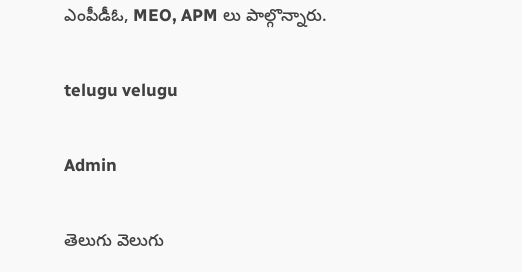ఎంపీడీఓ, MEO, APM లు పాల్గొన్నారు.

telugu velugu

Admin

తెలుగు వెలుగు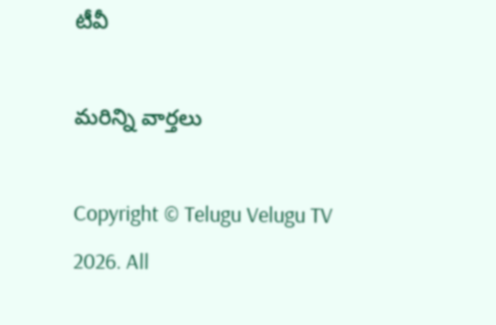టీవీ

మరిన్ని వార్తలు

Copyright © Telugu Velugu TV 2026. All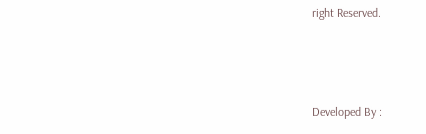right Reserved.



Developed By :